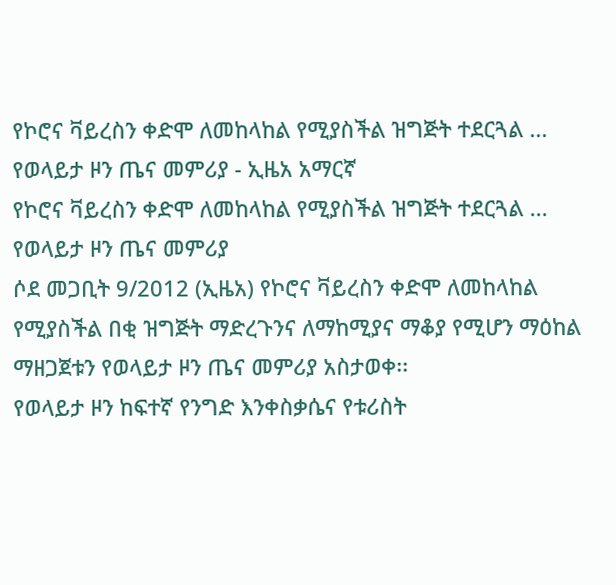የኮሮና ቫይረስን ቀድሞ ለመከላከል የሚያስችል ዝግጅት ተደርጓል ... የወላይታ ዞን ጤና መምሪያ - ኢዜአ አማርኛ
የኮሮና ቫይረስን ቀድሞ ለመከላከል የሚያስችል ዝግጅት ተደርጓል ... የወላይታ ዞን ጤና መምሪያ
ሶደ መጋቢት 9/2012 (ኢዜአ) የኮሮና ቫይረስን ቀድሞ ለመከላከል የሚያስችል በቂ ዝግጅት ማድረጉንና ለማከሚያና ማቆያ የሚሆን ማዕከል ማዘጋጀቱን የወላይታ ዞን ጤና መምሪያ አስታወቀ፡፡
የወላይታ ዞን ከፍተኛ የንግድ እንቀስቃሴና የቱሪስት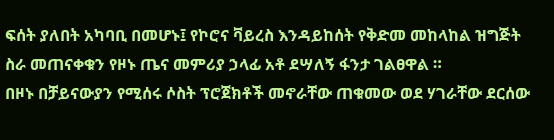ፍሰት ያለበት አካባቢ በመሆኑ፤ የኮሮና ቫይረስ እንዳይከሰት የቅድመ መከላከል ዝግጅት ስራ መጠናቀቁን የዞኑ ጤና መምሪያ ኃላፊ አቶ ደሣለኝ ፋንታ ገልፀዋል ።
በዞኑ በቻይናውያን የሚሰሩ ሶስት ፕሮጀክቶች መኖራቸው ጠቁመው ወደ ሃገራቸው ደርሰው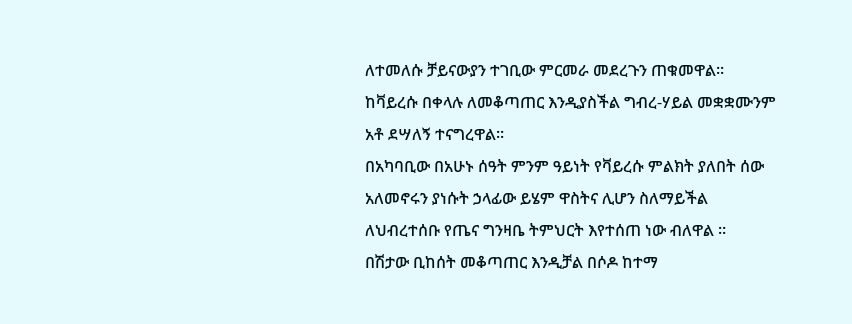ለተመለሱ ቻይናውያን ተገቢው ምርመራ መደረጉን ጠቁመዋል፡፡
ከቫይረሱ በቀላሉ ለመቆጣጠር እንዲያስችል ግብረ-ሃይል መቋቋሙንም አቶ ደሣለኝ ተናግረዋል፡፡
በአካባቢው በአሁኑ ሰዓት ምንም ዓይነት የቫይረሱ ምልክት ያለበት ሰው አለመኖሩን ያነሱት ኃላፊው ይሄም ዋስትና ሊሆን ስለማይችል ለህብረተሰቡ የጤና ግንዛቤ ትምህርት እየተሰጠ ነው ብለዋል ።
በሽታው ቢከሰት መቆጣጠር እንዲቻል በሶዶ ከተማ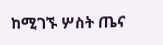ከሚገኙ ሦስት ጤና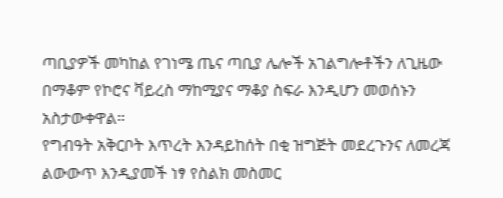ጣቢያዎች መካከል የገነሜ ጤና ጣቢያ ሌሎች አገልግሎቶችን ለጊዜው በማቆም የኮሮና ቫይረስ ማከሚያና ማቆያ ስፍራ እንዲሆን መወሰኑን አስታውቀዋል።
የግብዓት አቅርቦት እጥረት እንዳይከሰት በቂ ዝግጅት መደረጉንና ለመረጃ ልውውጥ እንዲያመች ነፃ የስልክ መስመር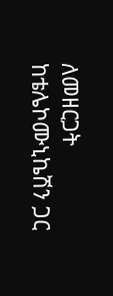ለመዘርጋት ከቴሌኮሙኒኬሽን ጋር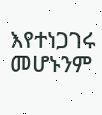እየተነጋገሩ መሆኑንም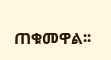ጠቁመዋል፡፡